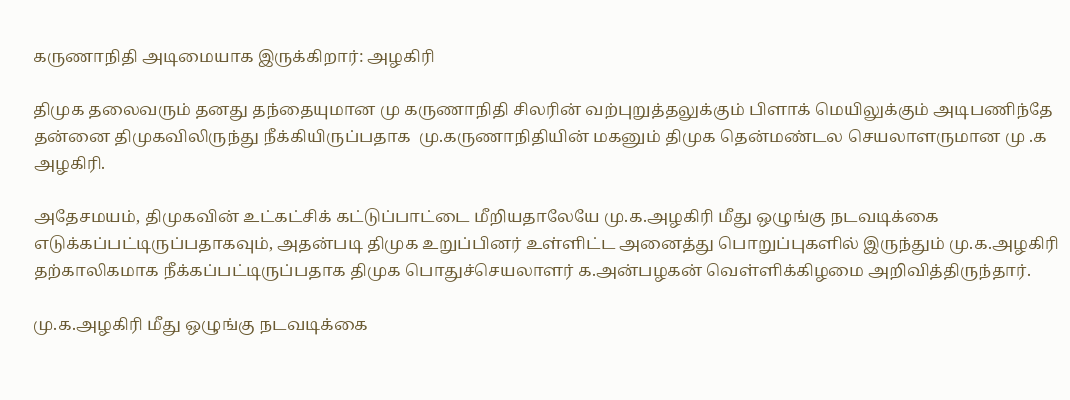கருணாநிதி அடிமையாக இருக்கிறார்: அழகிரி

திமுக தலைவரும் தனது தந்தையுமான மு கருணாநிதி சிலரின் வற்புறுத்தலுக்கும் பிளாக் மெயிலுக்கும் அடிபணிந்தே தன்னை திமுகவிலிருந்து நீக்கியிருப்பதாக  மு.கருணாநிதியின் மகனும் திமுக தென்மண்டல செயலாளருமான மு .க அழகிரி.

அதேசமயம், திமுகவின் உட்கட்சிக் கட்டுப்பாட்டை மீறியதாலேயே மு.க.அழகிரி மீது ஒழுங்கு நடவடிக்கை எடுக்கப்பட்டிருப்பதாகவும், அதன்படி திமுக உறுப்பினர் உள்ளிட்ட அனைத்து பொறுப்புகளில் இருந்தும் மு.க.அழகிரி தற்காலிகமாக நீக்கப்பட்டிருப்பதாக திமுக பொதுச்செயலாளர் க.அன்பழகன் வெள்ளிக்கிழமை அறிவித்திருந்தார்.

மு.க.அழகிரி மீது ஒழுங்கு நடவடிக்கை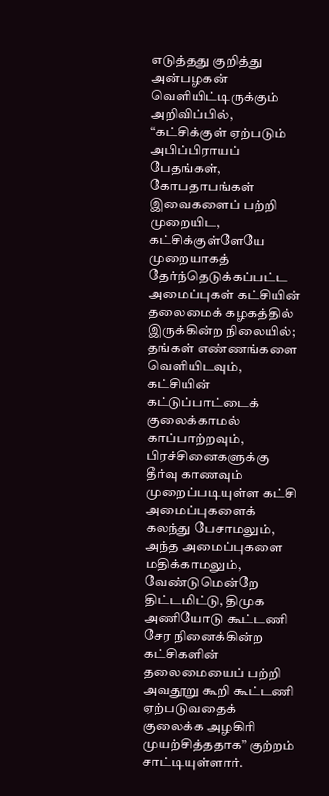எடுத்தது குறித்து அன்பழகன் வெளியிட்டிருக்கும் அறிவிப்பில், “கட்சிக்குள் ஏற்படும் அபிப்பிராயப் பேதங்கள், கோபதாபங்கள் இவைகளைப் பற்றி முறையிட, கட்சிக்குள்ளேயே முறையாகத் தேர்ந்தெடுக்கப்பட்ட அமைப்புகள் கட்சியின் தலைமைக் கழகத்தில் இருக்கின்ற நிலையில்; தங்கள் எண்ணங்களை வெளியிடவும், கட்சியின் கட்டுப்பாட்டைக் குலைக்காமல் காப்பாற்றவும், பிரச்சினைகளுக்கு தீர்வு காணவும் முறைப்படியுள்ள கட்சி அமைப்புகளைக் கலந்து பேசாமலும், அந்த அமைப்புகளை மதிக்காமலும், வேண்டுமென்றே திட்டமிட்டு, திமுக அணியோடு கூட்டணி சேர நினைக்கின்ற கட்சிகளின் தலைமையைப் பற்றி அவதூறு கூறி கூட்டணி ஏற்படுவதைக் குலைக்க அழகிரி முயற்சித்ததாக” குற்றம் சாட்டியுள்ளார்.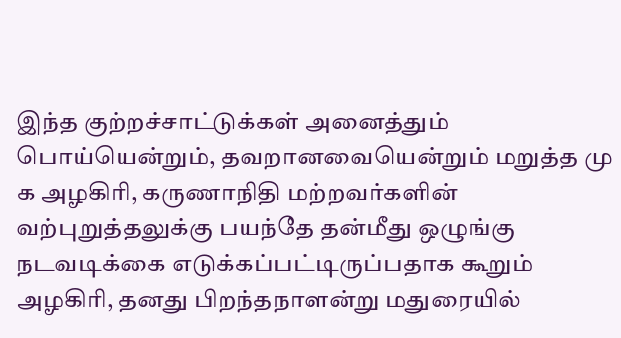இந்த குற்றச்சாட்டுக்கள் அனைத்தும் பொய்யென்றும், தவறானவையென்றும் மறுத்த மு க அழகிரி, கருணாநிதி மற்றவர்களின் வற்புறுத்தலுக்கு பயந்தே தன்மீது ஒழுங்கு நடவடிக்கை எடுக்கப்பட்டிருப்பதாக கூறும் அழகிரி, தனது பிறந்தநாளன்று மதுரையில்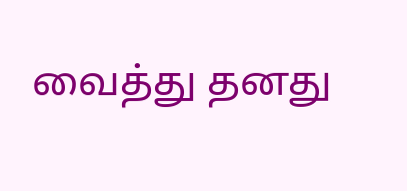வைத்து தனது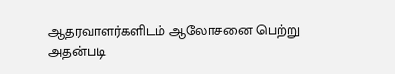ஆதரவாளர்களிடம் ஆலோசனை பெற்று அதன்படி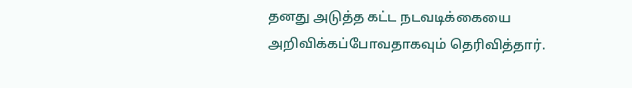தனது அடுத்த கட்ட நடவடிக்கையை அறிவிக்கப்போவதாகவும் தெரிவித்தார்.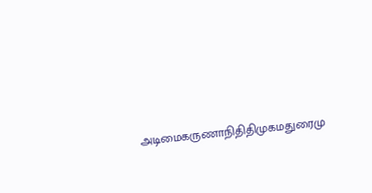அடிமைகருணாநிதிதிமுகமதுரைமு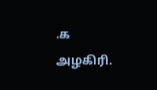.க அழகிரி.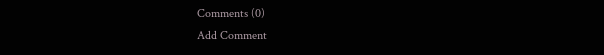Comments (0)
Add Comment